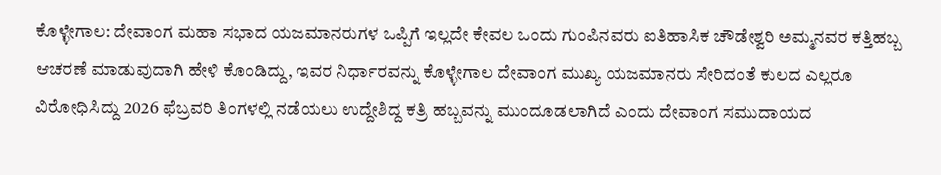ಕೊಳ್ಳೇಗಾಲ: ದೇವಾಂಗ ಮಹಾ ಸಭಾದ ಯಜಮಾನರುಗಳ ಒಪ್ಪಿಗೆ ಇಲ್ಲದೇ ಕೇವಲ ಒಂದು ಗುಂಪಿನವರು ಐತಿಹಾಸಿಕ ಚೌಡೇಶ್ವರಿ ಅಮ್ಮನವರ ಕತ್ತಿಹಬ್ಬ ಆಚರಣೆ ಮಾಡುವುದಾಗಿ ಹೇಳಿ ಕೊಂಡಿದ್ದು, ಇವರ ನಿರ್ಧಾರವನ್ನು ಕೊಳ್ಳೇಗಾಲ ದೇವಾಂಗ ಮುಖ್ಯ ಯಜಮಾನರು ಸೇರಿದಂತೆ ಕುಲದ ಎಲ್ಲರೂ ವಿರೋಧಿಸಿದ್ದು 2026 ಫೆಬ್ರವರಿ ತಿಂಗಳಲ್ಲಿ ನಡೆಯಲು ಉದ್ದೇಶಿದ್ದ ಕತ್ರಿ ಹಬ್ಬವನ್ನು ಮುಂದೂಡಲಾಗಿದೆ ಎಂದು ದೇವಾಂಗ ಸಮುದಾಯದ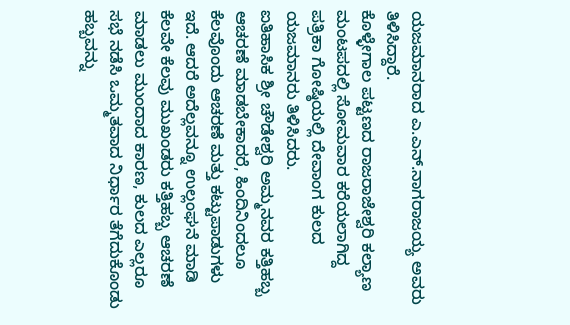ಯಜಮಾನರಾದ ಎ.ಎನ್.ನಾಗರಾಜಯ್ಯ ಅವರು ತಿಳಿಸಿದ್ದಾರೆ.
ಕೊಳ್ಳೇಗಾಲ ಪಟ್ಟಣದ ರಾಜರಾಜೇಶ್ವರಿ ಕಲ್ಯಾಣ ಮಂಟಪದಲ್ಲಿ ಸೋಮವಾರ ಕರೆಯಲಾಗಿದ್ದ ಪತ್ರಿಕಾ ಗೋಷ್ಠಿಯಲ್ಲಿ ದೇವಾಂಗ ಕುಲದ ಯಜಮಾನರು ತಿಳಿಸಿದರು.
ಐತಿಹಾಸಿಕ ಶ್ರೀ ಚೌಡೇಶ್ವರಿ ಅಮ್ಮನವರ ಕತ್ತಿಹಬ್ಬ ಆಚರಣೆ ಮಾಡಬೇಕಾದರೆ, ಹಿಂದಿನಿಂದಲೂ ಕೆಲವೊಂದು ಆಚರಣೆ ಮತ್ತು ಕಟ್ಟುಪಾಡುಗಳು ಇದೆ. ಆದರೆ ಅದೆಲ್ಲವನ್ನೂ ಉಲ್ಲಂಘನೆ ಮಾಡಿ ಕೆಲವೇ ಕೆಲವು ಮುಖಂಡರು ಕತ್ತಿಹಬ್ಬ ಆಚರಣೆ ಮಾಡಲು ಮುಂದಾದ ಕಾರಣ, ಕುಲದ ಎಲ್ಲರೂ ಸಭೆ ನಡೆಸಿ ಒಮ್ಮತವಾದ ನಿರ್ಧಾರ ತೆಗೆದುಕೊಂಡು ಹಬ್ಬವನ್ನು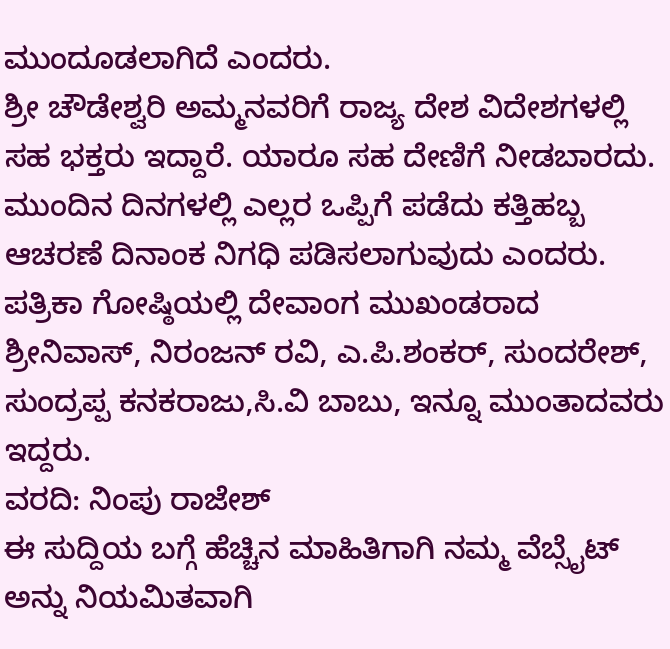ಮುಂದೂಡಲಾಗಿದೆ ಎಂದರು.
ಶ್ರೀ ಚೌಡೇಶ್ವರಿ ಅಮ್ಮನವರಿಗೆ ರಾಜ್ಯ ದೇಶ ವಿದೇಶಗಳಲ್ಲಿ ಸಹ ಭಕ್ತರು ಇದ್ದಾರೆ. ಯಾರೂ ಸಹ ದೇಣಿಗೆ ನೀಡಬಾರದು. ಮುಂದಿನ ದಿನಗಳಲ್ಲಿ ಎಲ್ಲರ ಒಪ್ಪಿಗೆ ಪಡೆದು ಕತ್ತಿಹಬ್ಬ ಆಚರಣೆ ದಿನಾಂಕ ನಿಗಧಿ ಪಡಿಸಲಾಗುವುದು ಎಂದರು.
ಪತ್ರಿಕಾ ಗೋಷ್ಠಿಯಲ್ಲಿ ದೇವಾಂಗ ಮುಖಂಡರಾದ ಶ್ರೀನಿವಾಸ್, ನಿರಂಜನ್ ರವಿ, ಎ.ಪಿ.ಶಂಕರ್, ಸುಂದರೇಶ್, ಸುಂದ್ರಪ್ಪ ಕನಕರಾಜು,ಸಿ.ವಿ ಬಾಬು, ಇನ್ನೂ ಮುಂತಾದವರು ಇದ್ದರು.
ವರದಿ: ನಿಂಪು ರಾಜೇಶ್
ಈ ಸುದ್ದಿಯ ಬಗ್ಗೆ ಹೆಚ್ಚಿನ ಮಾಹಿತಿಗಾಗಿ ನಮ್ಮ ವೆಬ್ಸೈಟ್ ಅನ್ನು ನಿಯಮಿತವಾಗಿ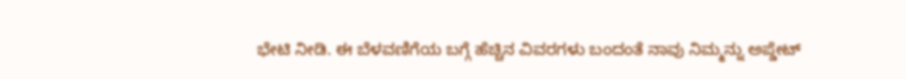ಭೇಟಿ ನೀಡಿ. ಈ ಬೆಳವಣಿಗೆಯ ಬಗ್ಗೆ ಹೆಚ್ಚಿನ ವಿವರಗಳು ಬಂದಂತೆ ನಾವು ನಿಮ್ಮನ್ನು ಅಪ್ಡೇಟ್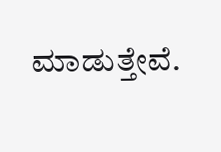ಮಾಡುತ್ತೇವೆ.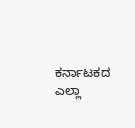ಕರ್ನಾಟಕದ ಎಲ್ಲಾ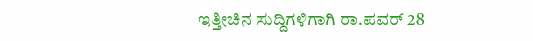ಇತ್ತೀಚಿನ ಸುದ್ದಿಗಳಿಗಾಗಿ ರಾ.ಪವರ್ 28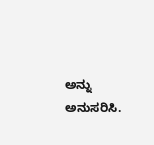ಅನ್ನು ಅನುಸರಿಸಿ.